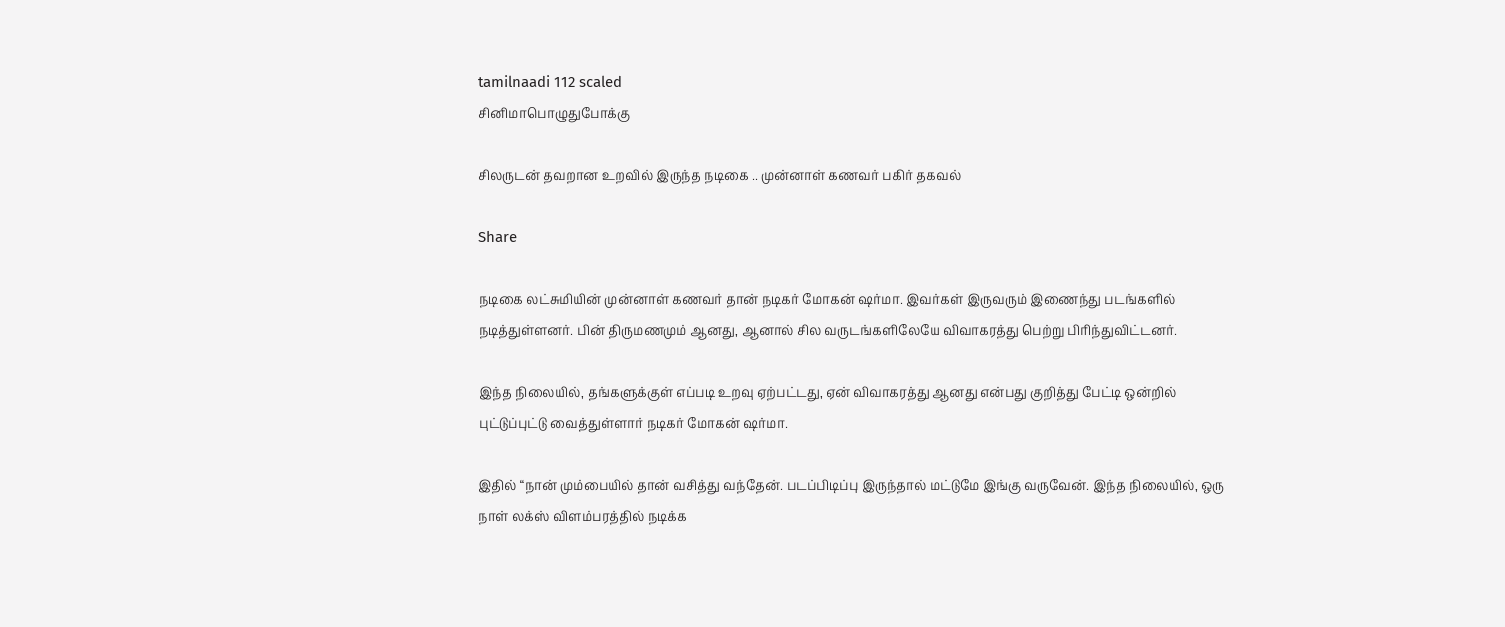tamilnaadi 112 scaled
சினிமாபொழுதுபோக்கு

சிலருடன் தவறான உறவில் இருந்த நடிகை .. முன்னாள் கணவர் பகிர் தகவல்

Share

நடிகை லட்சுமியின் முன்னாள் கணவர் தான் நடிகர் மோகன் ஷர்மா. இவர்கள் இருவரும் இணைந்து படங்களில் நடித்துள்ளனர். பின் திருமணமும் ஆனது, ஆனால் சில வருடங்களிலேயே விவாகரத்து பெற்று பிரிந்துவிட்டனர்.

இந்த நிலையில், தங்களுக்குள் எப்படி உறவு ஏற்பட்டது, ஏன் விவாகரத்து ஆனது என்பது குறித்து பேட்டி ஒன்றில் புட்டுப்புட்டு வைத்துள்ளார் நடிகர் மோகன் ஷர்மா.

இதில் “நான் மும்பையில் தான் வசித்து வந்தேன். படப்பிடிப்பு இருந்தால் மட்டுமே இங்கு வருவேன். இந்த நிலையில், ஒரு நாள் லக்ஸ் விளம்பரத்தில் நடிக்க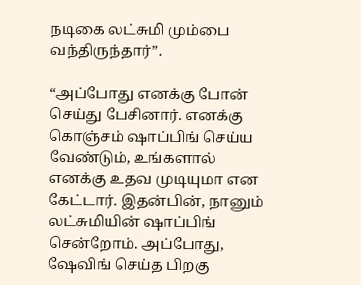நடிகை லட்சுமி மும்பை வந்திருந்தார்”.

“அப்போது எனக்கு போன் செய்து பேசினார். எனக்கு கொஞ்சம் ஷாப்பிங் செய்ய வேண்டும், உங்களால் எனக்கு உதவ முடியுமா என கேட்டார். இதன்பின், நானும் லட்சுமியின் ஷாப்பிங் சென்றோம். அப்போது, ஷேவிங் செய்த பிறகு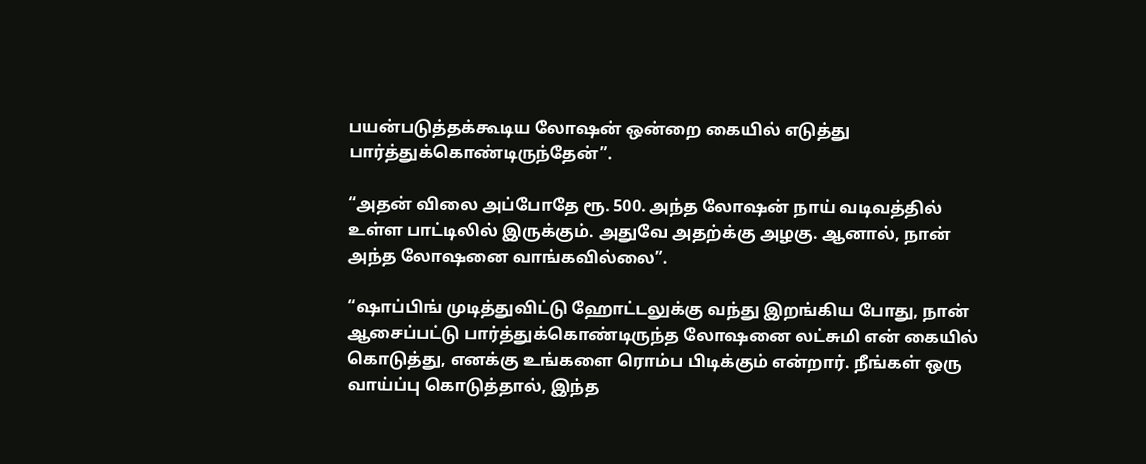பயன்படுத்தக்கூடிய லோஷன் ஒன்றை கையில் எடுத்து பார்த்துக்கொண்டிருந்தேன்”.

“அதன் விலை அப்போதே ரூ. 500. அந்த லோஷன் நாய் வடிவத்தில் உள்ள பாட்டிலில் இருக்கும். அதுவே அதற்க்கு அழகு. ஆனால், நான் அந்த லோஷனை வாங்கவில்லை”.

“ஷாப்பிங் முடித்துவிட்டு ஹோட்டலுக்கு வந்து இறங்கிய போது, நான் ஆசைப்பட்டு பார்த்துக்கொண்டிருந்த லோஷனை லட்சுமி என் கையில் கொடுத்து, எனக்கு உங்களை ரொம்ப பிடிக்கும் என்றார். நீங்கள் ஒரு வாய்ப்பு கொடுத்தால், இந்த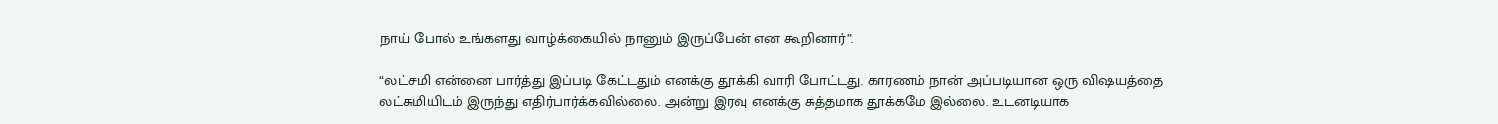நாய் போல் உங்களது வாழ்க்கையில் நானும் இருப்பேன் என கூறினார்”.

“லட்சமி என்னை பார்த்து இப்படி கேட்டதும் எனக்கு தூக்கி வாரி போட்டது. காரணம் நான் அப்படியான ஒரு விஷயத்தை லட்சுமியிடம் இருந்து எதிர்பார்க்கவில்லை. அன்று இரவு எனக்கு சுத்தமாக தூக்கமே இல்லை. உடனடியாக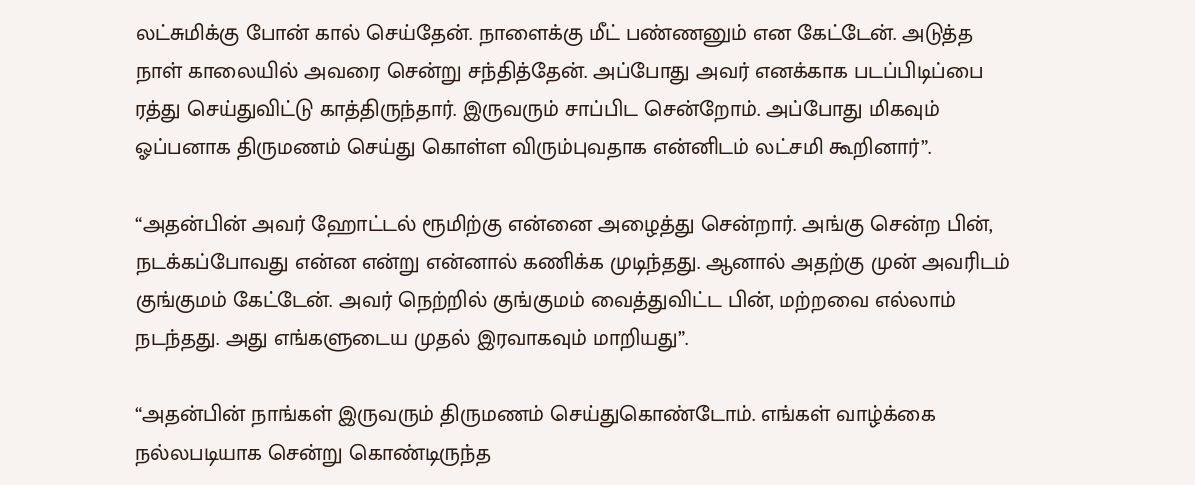லட்சுமிக்கு போன் கால் செய்தேன். நாளைக்கு மீட் பண்ணனும் என கேட்டேன். அடுத்த நாள் காலையில் அவரை சென்று சந்தித்தேன். அப்போது அவர் எனக்காக படப்பிடிப்பை ரத்து செய்துவிட்டு காத்திருந்தார். இருவரும் சாப்பிட சென்றோம். அப்போது மிகவும் ஓப்பனாக திருமணம் செய்து கொள்ள விரும்புவதாக என்னிடம் லட்சமி கூறினார்”.

“அதன்பின் அவர் ஹோட்டல் ரூமிற்கு என்னை அழைத்து சென்றார். அங்கு சென்ற பின், நடக்கப்போவது என்ன என்று என்னால் கணிக்க முடிந்தது. ஆனால் அதற்கு முன் அவரிடம் குங்குமம் கேட்டேன். அவர் நெற்றில் குங்குமம் வைத்துவிட்ட பின், மற்றவை எல்லாம் நடந்தது. அது எங்களுடைய முதல் இரவாகவும் மாறியது”.

“அதன்பின் நாங்கள் இருவரும் திருமணம் செய்துகொண்டோம். எங்கள் வாழ்க்கை நல்லபடியாக சென்று கொண்டிருந்த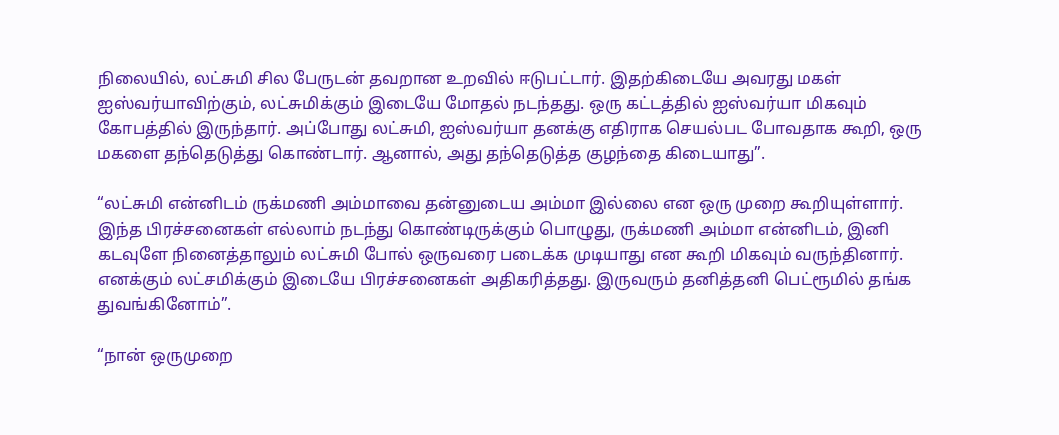நிலையில், லட்சுமி சில பேருடன் தவறான உறவில் ஈடுபட்டார். இதற்கிடையே அவரது மகள் ஐஸ்வர்யாவிற்கும், லட்சுமிக்கும் இடையே மோதல் நடந்தது. ஒரு கட்டத்தில் ஐஸ்வர்யா மிகவும் கோபத்தில் இருந்தார். அப்போது லட்சுமி, ஐஸ்வர்யா தனக்கு எதிராக செயல்பட போவதாக கூறி, ஒரு மகளை தந்தெடுத்து கொண்டார். ஆனால், அது தந்தெடுத்த குழந்தை கிடையாது”.

“லட்சுமி என்னிடம் ருக்மணி அம்மாவை தன்னுடைய அம்மா இல்லை என ஒரு முறை கூறியுள்ளார். இந்த பிரச்சனைகள் எல்லாம் நடந்து கொண்டிருக்கும் பொழுது, ருக்மணி அம்மா என்னிடம், இனி கடவுளே நினைத்தாலும் லட்சுமி போல் ஒருவரை படைக்க முடியாது என கூறி மிகவும் வருந்தினார். எனக்கும் லட்சமிக்கும் இடையே பிரச்சனைகள் அதிகரித்தது. இருவரும் தனித்தனி பெட்ரூமில் தங்க துவங்கினோம்”.

“நான் ஒருமுறை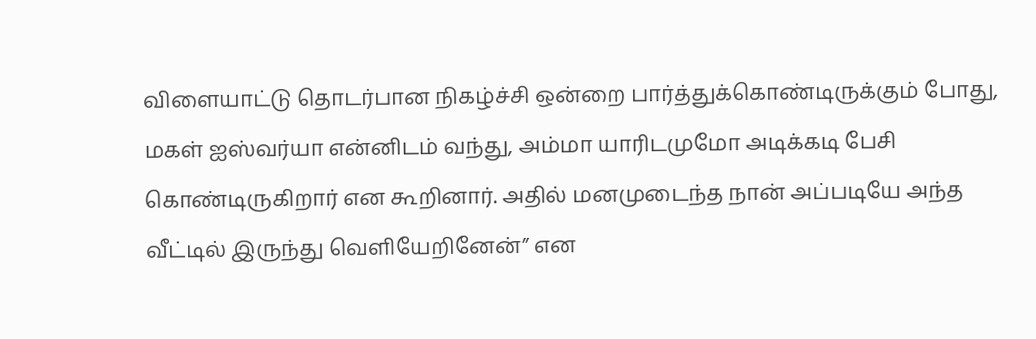விளையாட்டு தொடர்பான நிகழ்ச்சி ஒன்றை பார்த்துக்கொண்டிருக்கும் போது, மகள் ஐஸ்வர்யா என்னிடம் வந்து, அம்மா யாரிடமுமோ அடிக்கடி பேசி கொண்டிருகிறார் என கூறினார். அதில் மனமுடைந்த நான் அப்படியே அந்த வீட்டில் இருந்து வெளியேறினேன்” என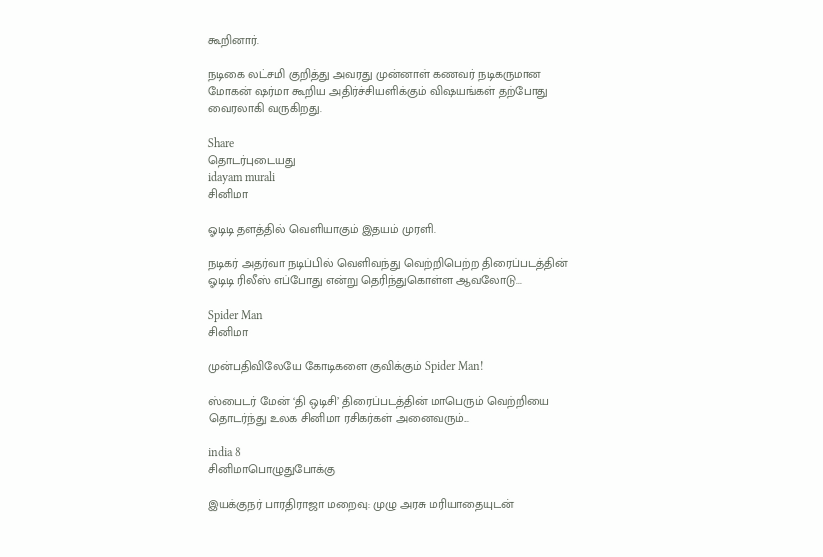கூறினார்.

நடிகை லட்சமி குறித்து அவரது முன்னாள் கணவர் நடிகருமான மோகன் ஷர்மா கூறிய அதிர்ச்சியளிக்கும் விஷயங்கள் தற்போது வைரலாகி வருகிறது.

Share
தொடர்புடையது
idayam murali
சினிமா

ஓடிடி தளத்தில் வெளியாகும் இதயம் முரளி.

நடிகர் அதர்வா நடிப்பில் வெளிவந்து வெற்றிபெற்ற திரைப்படத்தின் ஓடிடி ரிலீஸ் எப்போது என்று தெரிந்துகொள்ள ஆவலோடு...

Spider Man
சினிமா

முன்பதிவிலேயே கோடிகளை குவிக்கும் Spider Man!

ஸ்பைடர் மேன் ‘தி ஒடிசி’ திரைப்படத்தின் மாபெரும் வெற்றியை தொடர்ந்து உலக சினிமா ரசிகர்கள் அனைவரும்...

india 8
சினிமாபொழுதுபோக்கு

இயக்குநர் பாரதிராஜா மறைவு: முழு அரசு மரியாதையுடன்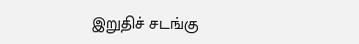இறுதிச் சடங்கு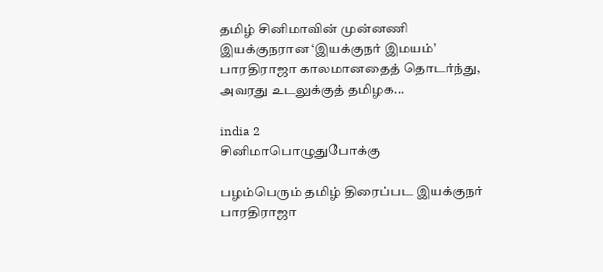தமிழ் சினிமாவின் முன்னணி இயக்குநரான ‘இயக்குநர் இமயம்’ பாரதிராஜா காலமானதைத் தொடர்ந்து, அவரது உடலுக்குத் தமிழக...

india 2
சினிமாபொழுதுபோக்கு

பழம்பெரும் தமிழ் திரைப்பட இயக்குநர் பாரதிராஜா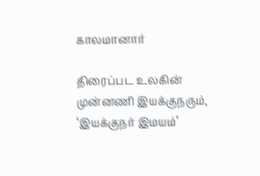காலமானார்

திரைப்பட உலகின் முன்னணி இயக்குநரும், ‘இயக்குநர் இமயம்’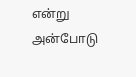என்று அன்போடு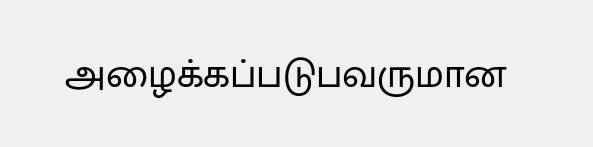அழைக்கப்படுபவருமான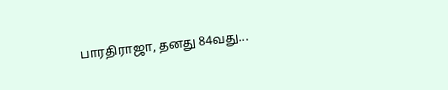பாரதிராஜா, தனது 84வது...